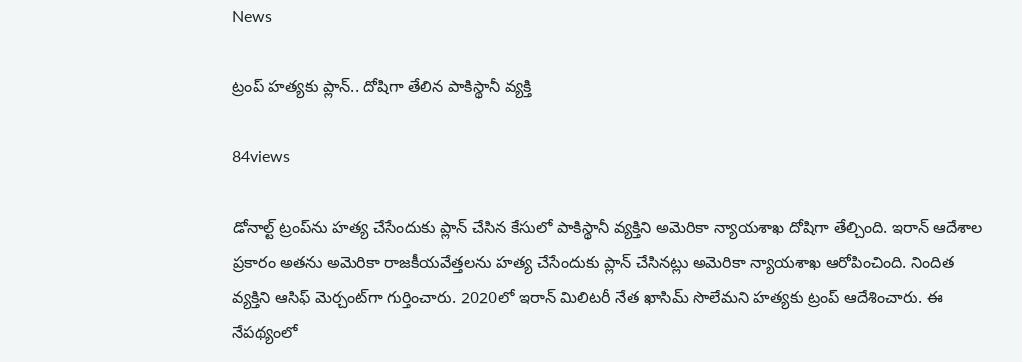News

ట్రంప్ హ‌త్య‌కు ప్లాన్‌.. దోషిగా తేలిన పాకిస్థానీ వ్య‌క్తి

84views

డోనాల్ట్ ట్రంప్‌ను హ‌త్య చేసేందుకు ప్లాన్ చేసిన కేసులో పాకిస్థానీ వ్య‌క్తిని అమెరికా న్యాయ‌శాఖ దోషిగా తేల్చింది. ఇరాన్ ఆదేశాల ప్ర‌కారం అత‌ను అమెరికా రాజ‌కీయ‌వేత్త‌ల‌ను హ‌త్య చేసేందుకు ప్లాన్ చేసిన‌ట్లు అమెరికా న్యాయ‌శాఖ ఆరోపించింది. నిందిత వ్య‌క్తిని ఆసిఫ్ మెర్చంట్‌గా గుర్తించారు. 2020లో ఇరాన్ మిలిట‌రీ నేత ఖాసిమ్ సొలేమ‌ని హ‌త్య‌కు ట్రంప్ ఆదేశించారు. ఈ నేప‌థ్యంలో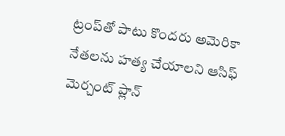ట్రంప్‌తో పాటు కొంద‌రు అమెరికా నేత‌ల‌ను హ‌త్య చేయాల‌ని ఆసిఫ్ మెర్చంట్ ప్లాన్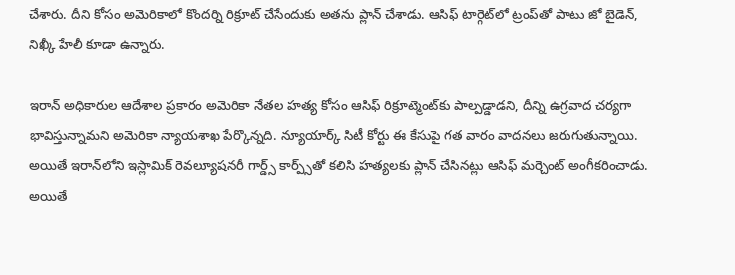చేశారు. దీని కోసం అమెరికాలో కొంద‌ర్ని రిక్రూట్ చేసేందుకు అత‌ను ప్లాన్ చేశాడు. ఆసిఫ్ టార్గెట్‌లో ట్రంప్‌తో పాటు జో బైడెన్, నిఖ్కీ హేలీ కూడా ఉన్నారు.

ఇరాన్ అధికారుల ఆదేశాల ప్ర‌కారం అమెరికా నేత‌ల హ‌త్య కోసం ఆసిఫ్ రిక్రూట్మెంట్‌కు పాల్ప‌డ్డాడ‌ని, దీన్ని ఉగ్ర‌వాద చ‌ర్య‌గా భావిస్తున్నామ‌ని అమెరికా న్యాయ‌శాఖ పేర్కొన్న‌ది. న్యూయార్క్ సిటీ కోర్టు ఈ కేసుపై గ‌త వారం వాద‌న‌లు జ‌రుగుతున్నాయి. అయితే ఇరాన్‌లోని ఇస్లామిక్ రెవ‌ల్యూష‌న‌రీ గార్డ్స్ కార్ప్స్‌తో క‌లిసి హ‌త్య‌ల‌కు ప్లాన్ చేసిన‌ట్లు ఆసిఫ్ మ‌ర్చెంట్ అంగీక‌రించాడు. అయితే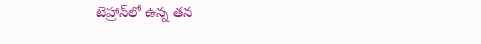టెహ్రాన్‌లో ఉన్న త‌న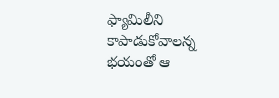ఫ్యామిలీని కాపాడుకోవాల‌న్న భ‌యంతో ఆ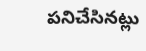ప‌నిచేసిన‌ట్లు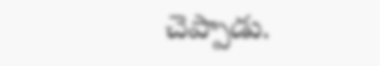చెప్పాడు.